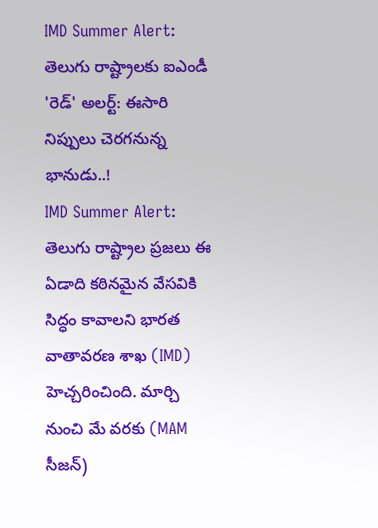IMD Summer Alert: తెలుగు రాష్ట్రాలకు ఐఎండీ 'రెడ్' అలర్ట్: ఈసారి నిప్పులు చెరగనున్న భానుడు..!
IMD Summer Alert: తెలుగు రాష్ట్రాల ప్రజలు ఈ ఏడాది కఠినమైన వేసవికి సిద్ధం కావాలని భారత వాతావరణ శాఖ (IMD) హెచ్చరించింది. మార్చి నుంచి మే వరకు (MAM సీజన్)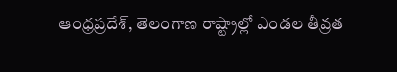ఆంధ్రప్రదేశ్, తెలంగాణ రాష్ట్రాల్లో ఎండల తీవ్రత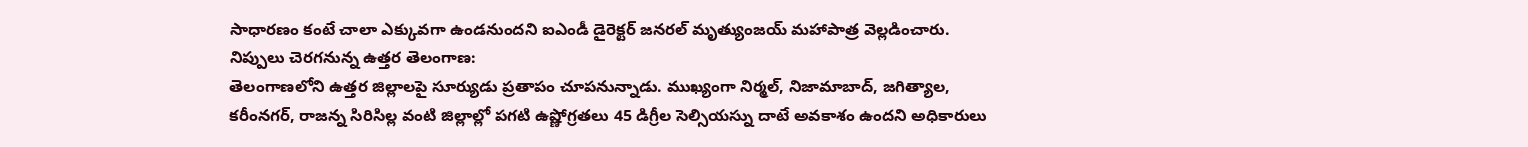సాధారణం కంటే చాలా ఎక్కువగా ఉండనుందని ఐఎండీ డైరెక్టర్ జనరల్ మృత్యుంజయ్ మహాపాత్ర వెల్లడించారు.
నిప్పులు చెరగనున్న ఉత్తర తెలంగాణ:
తెలంగాణలోని ఉత్తర జిల్లాలపై సూర్యుడు ప్రతాపం చూపనున్నాడు. ముఖ్యంగా నిర్మల్, నిజామాబాద్, జగిత్యాల, కరీంనగర్, రాజన్న సిరిసిల్ల వంటి జిల్లాల్లో పగటి ఉష్ణోగ్రతలు 45 డిగ్రీల సెల్సియస్ను దాటే అవకాశం ఉందని అధికారులు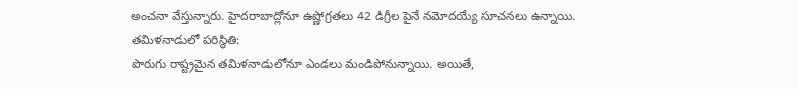అంచనా వేస్తున్నారు. హైదరాబాద్లోనూ ఉష్ణోగ్రతలు 42 డిగ్రీల పైనే నమోదయ్యే సూచనలు ఉన్నాయి.
తమిళనాడులో పరిస్థితి:
పొరుగు రాష్ట్రమైన తమిళనాడులోనూ ఎండలు మండిపోనున్నాయి. అయితే,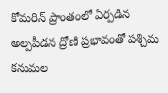కోమరిన్ ప్రాంతంలో ఏర్పడిన అల్పపీడన ద్రోణి ప్రభావంతో పశ్చిమ కనుమల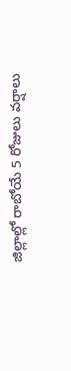జిల్లాల్లో రాబోయే 5 రోజులు వర్షాలు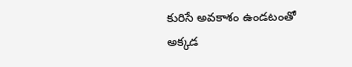కురిసే అవకాశం ఉండటంతో అక్కడ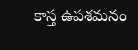కాస్త ఉపశమనం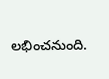లభించనుంది.